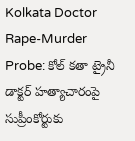Kolkata Doctor Rape-Murder Probe: కోల్ క‌తా ట్రైనీ డాక్ట‌ర్ హ‌త్యాచారంపై సుప్రీంకోర్టుకు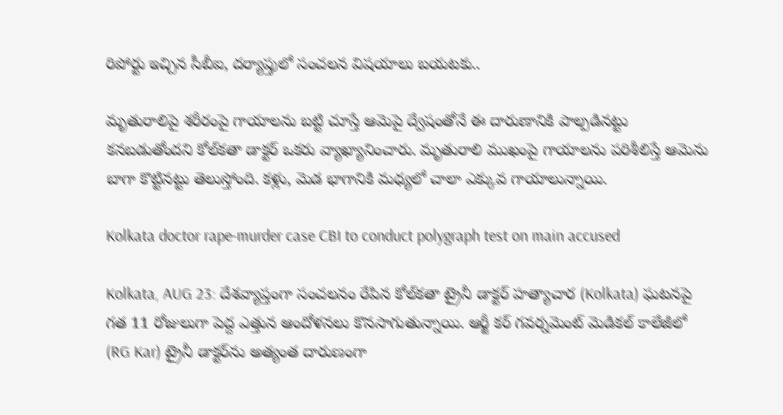రిపోర్టు ఇచ్చిన సీబీఐ, ద‌ర్యాప్తులో సంచ‌ల‌న విషయాలు బ‌య‌ట‌కు..

మృతురాలిపై శరీరంపై గాయాలను బట్టి చూస్తే ఆమెపై ద్వేషంతోనే ఈ దారుణానికి పాల్పడినట్టు కనబడుతోందని కోల్‌క‌తా డాక్టర్ ఒకరు వ్యాఖ్యానించారు. మృతురాలి ముఖంపై గాయాలను పరిశీలిస్తే ఆమెను బాగా కొట్టినట్టు తెలుస్తోంది. కళ్లు, మెడ భాగానికి మధ్యలో చాలా ఎక్కువ గాయాలున్నాయి.

Kolkata doctor rape-murder case CBI to conduct polygraph test on main accused

Kolkata, AUG 23: దేశవ్యాప్తంగా సంచలనం రేపిన కోల్‌క‌తా ట్రైనీ డాక్టర్ హత్యాచార (Kolkata) ఘటనపై గత 11 రోజులుగా పెద్ద ఎత్తున ఆందోళనలు కొనసాగుతున్నాయి. ఆర్జీ కర్ గవర్నమెంట్ మెడికల్ కాలేజీలో (RG Kar) ట్రైనీ డాక్టర్‌ను అత్యంత దారుణంగా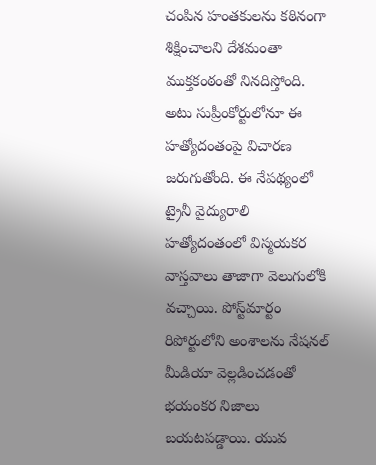చంపిన హంతకులను కఠినంగా శిక్షించాలని దేశమంతా ముక్తకంఠంతో నినదిస్తోంది. అటు సుప్రీంకోర్టులోనూ ఈ హత్యోదంతంపై విచారణ జరుగుతోంది. ఈ నేపథ్యంలో ట్రైనీ వైద్యురాలి హత్యోదంతంలో విస్మయకర వాస్తవాలు తాజాగా వెలుగులోకి వచ్చాయి. పోస్ట్‌మార్టం రిపోర్టులోని అంశాలను నేషనల్ మీడియా వెల్లడించడంతో భయంకర నిజాలు బయటపడ్డాయి. యువ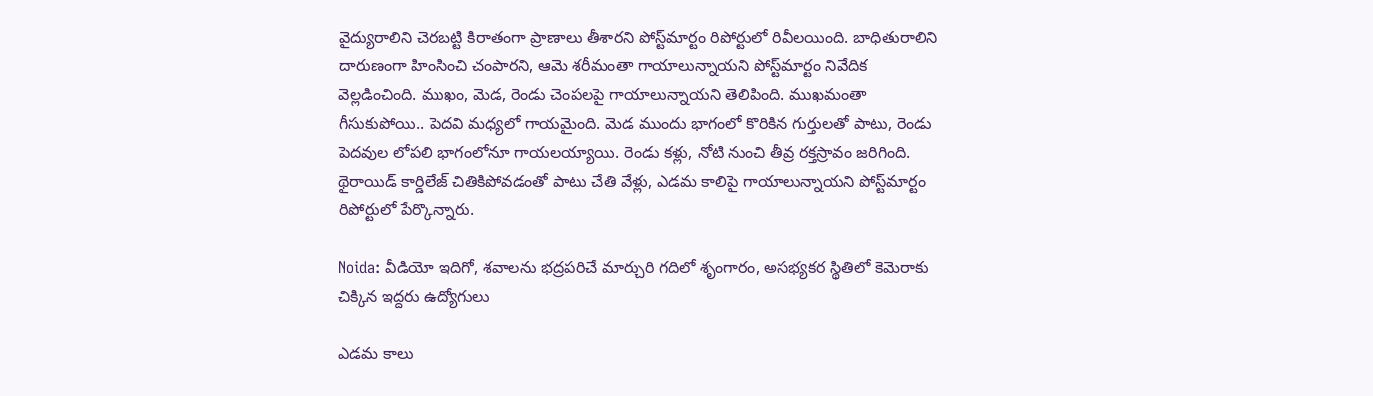వైద్యురాలిని చెరబట్టి కిరాతంగా ప్రాణాలు తీశారని పోస్ట్‌మార్టం రిపోర్టులో రివీలయింది. బాధితురాలిని దారుణంగా హింసించి చంపారని, ఆమె శరీమంతా గాయాలున్నాయని పోస్ట్‌మార్టం నివేదిక వెల్లడించింది. ముఖం, మెడ, రెండు చెంపలపై గాయాలున్నాయని తెలిపింది. ముఖమంతా గీసుకుపోయి.. పెదవి మధ్యలో గాయమైంది. మెడ ముందు భాగంలో కొరికిన గుర్తులతో పాటు, రెండు పెదవుల లోపలి భాగంలోనూ గాయలయ్యాయి. రెండు కళ్లు, నోటి నుంచి తీవ్ర రక్తస్రావం జరిగింది. థైరాయిడ్ కార్డిలేజ్ చితికిపోవడంతో పాటు చేతి వేళ్లు, ఎడమ కాలిపై గాయాలున్నాయని పోస్ట్‌మార్టం రిపోర్టులో పేర్కొన్నారు.

Noida: వీడియో ఇదిగో, శవాలను భద్రపరిచే మార్చురి గదిలో శృంగారం, అసభ్యకర స్థితిలో కెమెరాకు చిక్కిన ఇద్దరు ఉద్యోగులు

ఎడమ కాలు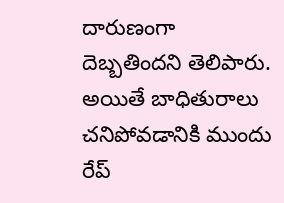దారుణంగా దెబ్బతిందని తెలిపారు. అయితే బాధితురాలు చనిపోవడానికి ముందు రేప్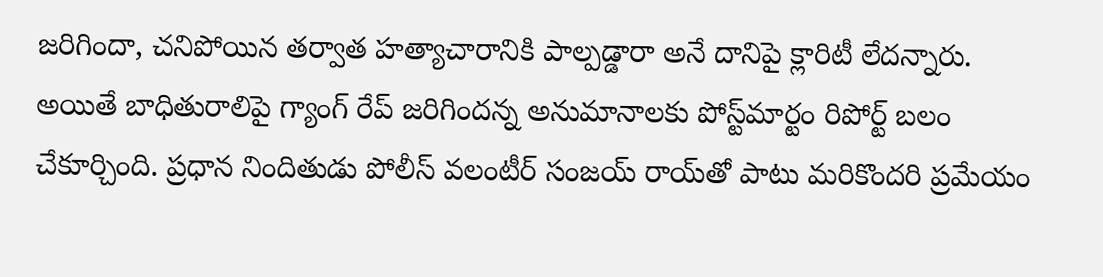జరిగిందా, చనిపోయిన తర్వాత హత్యాచారానికి పాల్పడ్డారా అనే దానిపై క్లారిటీ లేదన్నారు.  అయితే బాధితురాలిపై గ్యాంగ్ రేప్ జరిగిందన్న అనుమానాలకు పోస్ట్‌మార్టం రిపోర్ట్ బలం చేకూర్చింది. ప్రధాన నిందితుడు పోలీస్ వలంటీర్ సంజయ్ రాయ్‌తో పాటు మరికొందరి ప్రమేయం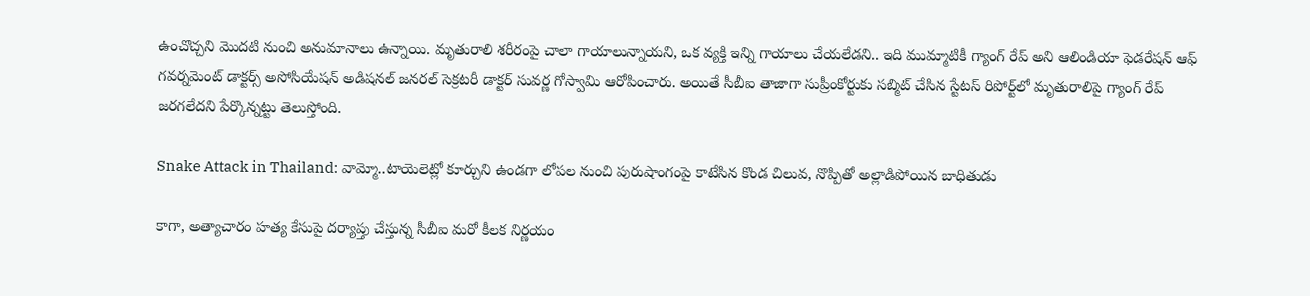ఉంచొచ్చని మొదటి నుంచి అనుమానాలు ఉన్నాయి. మృతురాలి శరీరంపై చాలా గాయాలున్నాయని, ఒక వ్యక్తి ఇన్ని గాయాలు చేయలేడని.. ఇది ముమ్మాటికీ గ్యాంగ్ రేప్ అని ఆలిండియా ఫెడరేషన్ ఆఫ్ గవర్నమెంట్ డాక్టర్స్ అసోసియేషన్ అడిషనల్ జనరల్ సెక్రటరీ డాక్టర్ సువర్ణ గోస్వామి ఆరోపించారు. అయితే సీబీఐ తాజాగా సుప్రీంకోర్టుకు సబ్మిట్ చేసిన స్టేటస్ రిపోర్ట్‌లో మృతురాలిపై గ్యాంగ్ రేప్ జరగలేదని పేర్కొన్నట్టు తెలుస్తోంది.

Snake Attack in Thailand: వామ్మో..టాయెలెట్లో కూర్చుని ఉండగా లోపల నుంచి పురుషాంగంపై కాటేసిన కొండ చిలువ, నొప్పితో అల్లాడిపోయిన బాధితుడు

కాగా, అత్యాచారం హత్య కేసుపై దర్యాప్తు చేస్తున్న సీబీఐ మరో కీలక నిర్ణయం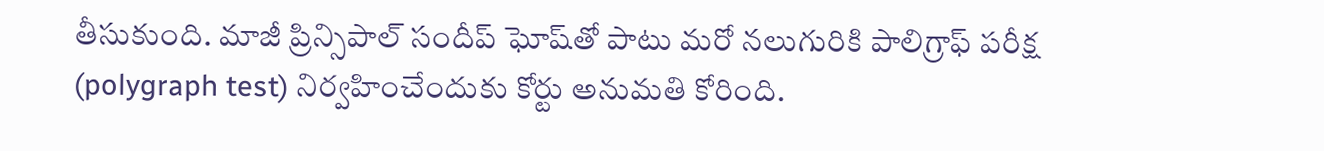తీసుకుంది. మాజీ ప్రిన్సిపాల్‌ సందీప్ ఘోష్‌తో పాటు మరో నలుగురికి పాలిగ్రాఫ్ పరీక్ష (polygraph test) నిర్వహించేందుకు కోర్టు అనుమతి కోరింది.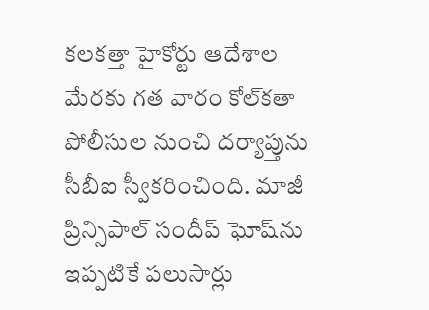కలకత్తా హైకోర్టు ఆదేశాల మేరకు గత వారం కోల్‌కతా పోలీసుల నుంచి దర్యాప్తును సీబీఐ స్వీకరించింది. మాజీ ప్రిన్సిపాల్‌ సందీప్ ఘోష్‌ను ఇప్పటికే పలుసార్లు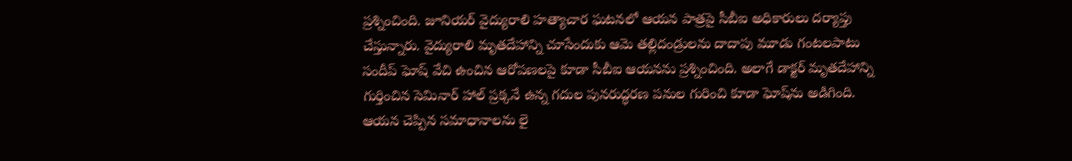ప్రశ్నించింది. జూనియర్‌ వైద్యురాలి హత్యాచార ఘటనలో ఆయన పాత్రపై సీబీఐ అధికారులు దర్యాప్తు చేస్తున్నారు. వైద్యురాలి మృతదేహాన్ని చూసేందుకు ఆమె తల్లిదండ్రులను దాదాపు మూడు గంటలపాటు సందీప్ ఘోష్‌ వేచి ఉంచిన ఆరోపణలపై కూడా సీబీఐ ఆయనను ప్రశ్నించింది. అలాగే డాక్టర్‌ మృతదేహాన్ని గుర్తించిన సెమినార్ హాల్ ప్రక్కనే ఉన్న గదుల పునరుద్ధరణ పనుల గురించి కూడా ఘోష్‌ను అడిగింది. ఆయన చెప్పిన సమాధానాలను లై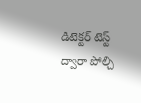డిటెక్టర్‌ టెస్ట్‌ ద్వారా పోల్చి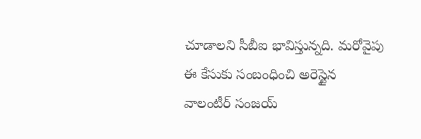చూడాలని సీబీఐ భావిస్తున్నది. మరోవైపు ఈ కేసుకు సంబంధించి అరెస్టైన వాలంటీర్ సంజయ్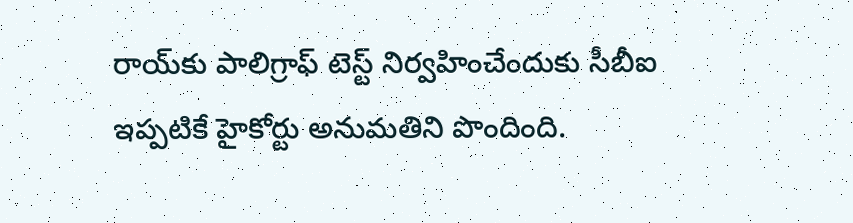రాయ్‌కు పాలిగ్రాఫ్ టెస్ట్ నిర్వహించేందుకు సీబీఐ ఇప్పటికే హైకోర్టు అనుమతిని పొందింది.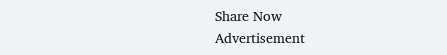Share Now
Advertisement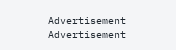Advertisement
Advertisement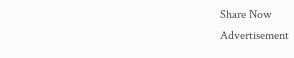Share Now
Advertisement